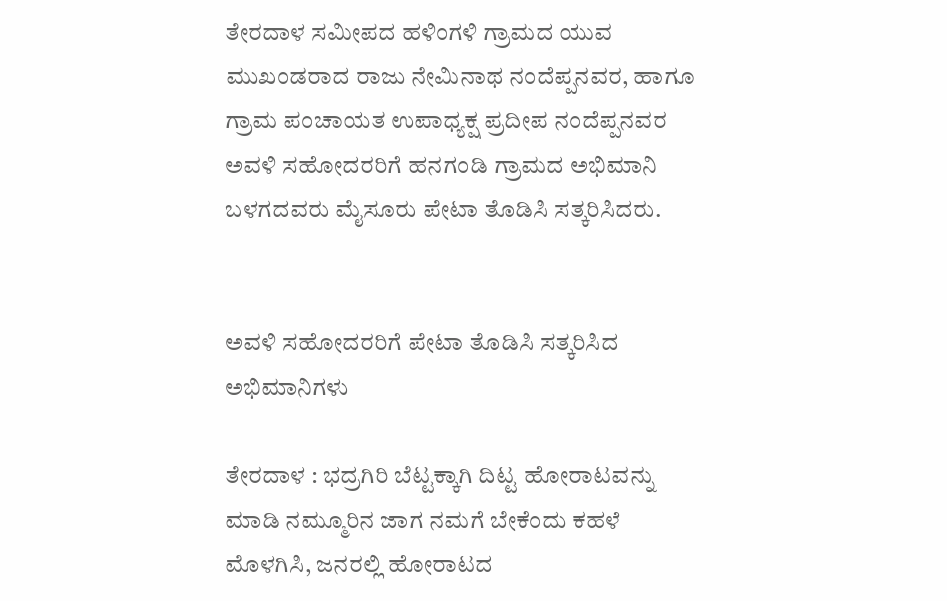ತೇರದಾಳ ಸಮೀಪದ ಹಳಿಂಗಳಿ ಗ್ರಾಮದ ಯುವ ಮುಖಂಡರಾದ ರಾಜು ನೇಮಿನಾಥ ನಂದೆಪ್ಪನವರ, ಹಾಗೂ ಗ್ರಾಮ ಪಂಚಾಯತ ಉಪಾಧ್ಯಕ್ಷ ಪ್ರದೀಪ ನಂದೆಪ್ಪನವರ ಅವಳಿ ಸಹೋದರರಿಗೆ ಹನಗಂಡಿ ಗ್ರಾಮದ ಅಭಿಮಾನಿ ಬಳಗದವರು ಮೈಸೂರು ಪೇಟಾ ತೊಡಿಸಿ ಸತ್ಕರಿಸಿದರು.


ಅವಳಿ ಸಹೋದರರಿಗೆ ಪೇಟಾ ತೊಡಿಸಿ ಸತ್ಕರಿಸಿದ ಅಭಿಮಾನಿಗಳು

ತೇರದಾಳ : ಭದ್ರಗಿರಿ ಬೆಟ್ಟಕ್ಕಾಗಿ ದಿಟ್ಟ ಹೋರಾಟವನ್ನು ಮಾಡಿ ನಮ್ಮೂರಿನ ಜಾಗ ನಮಗೆ ಬೇಕೆಂದು ಕಹಳೆ ಮೊಳಗಿಸಿ, ಜನರಲ್ಲಿ ಹೋರಾಟದ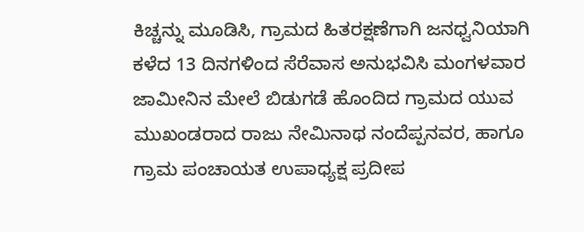ಕಿಚ್ಚನ್ನು ಮೂಡಿಸಿ, ಗ್ರಾಮದ ಹಿತರಕ್ಷಣೆಗಾಗಿ ಜನಧ್ವನಿಯಾಗಿ ಕಳೆದ 13 ದಿನಗಳಿಂದ ಸೆರೆವಾಸ ಅನುಭವಿಸಿ ಮಂಗಳವಾರ ಜಾಮೀನಿನ ಮೇಲೆ ಬಿಡುಗಡೆ ಹೊಂದಿದ ಗ್ರಾಮದ ಯುವ ಮುಖಂಡರಾದ ರಾಜು ನೇಮಿನಾಥ ನಂದೆಪ್ಪನವರ, ಹಾಗೂ ಗ್ರಾಮ ಪಂಚಾಯತ ಉಪಾಧ್ಯಕ್ಷ ಪ್ರದೀಪ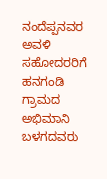ನಂದೆಪ್ಪನವರ ಅವಳಿ ಸಹೋದರರಿಗೆ ಹನಗಂಡಿ ಗ್ರಾಮದ ಅಭಿಮಾನಿ ಬಳಗದವರು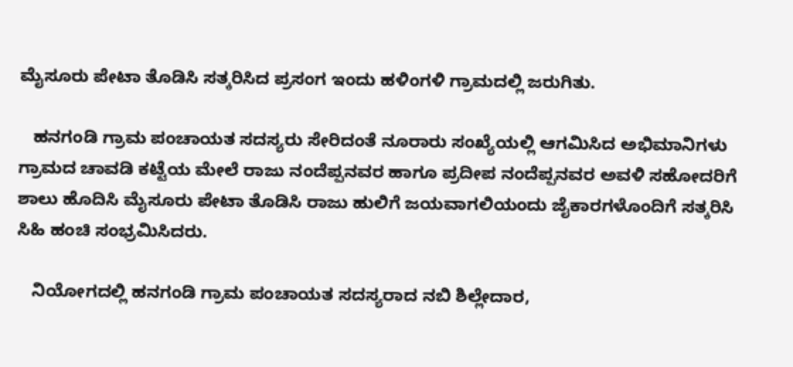ಮೈಸೂರು ಪೇಟಾ ತೊಡಿಸಿ ಸತ್ಕರಿಸಿದ ಪ್ರಸಂಗ ಇಂದು ಹಳಿಂಗಳಿ ಗ್ರಾಮದಲ್ಲಿ ಜರುಗಿತು.

   ಹನಗಂಡಿ ಗ್ರಾಮ ಪಂಚಾಯತ ಸದಸ್ಯರು ಸೇರಿದಂತೆ ನೂರಾರು ಸಂಖ್ಯೆಯಲ್ಲಿ ಆಗಮಿಸಿದ ಅಭಿಮಾನಿಗಳು ಗ್ರಾಮದ ಚಾವಡಿ ಕಟ್ಟೆಯ ಮೇಲೆ ರಾಜು ನಂದೆಪ್ಪನವರ ಹಾಗೂ ಪ್ರದೀಪ ನಂದೆಪ್ಪನವರ ಅವಳಿ ಸಹೋದರಿಗೆ ಶಾಲು ಹೊದಿಸಿ ಮೈಸೂರು ಪೇಟಾ ತೊಡಿಸಿ ರಾಜು ಹುಲಿಗೆ ಜಯವಾಗಲಿಯಂದು ಜೈಕಾರಗಳೊಂದಿಗೆ ಸತ್ಕರಿಸಿ ಸಿಹಿ ಹಂಚಿ ಸಂಭ್ರಮಿಸಿದರು.

   ನಿಯೋಗದಲ್ಲಿ ಹನಗಂಡಿ ಗ್ರಾಮ ಪಂಚಾಯತ ಸದಸ್ಯರಾದ ನಬಿ ಶಿಲ್ಲೇದಾರ,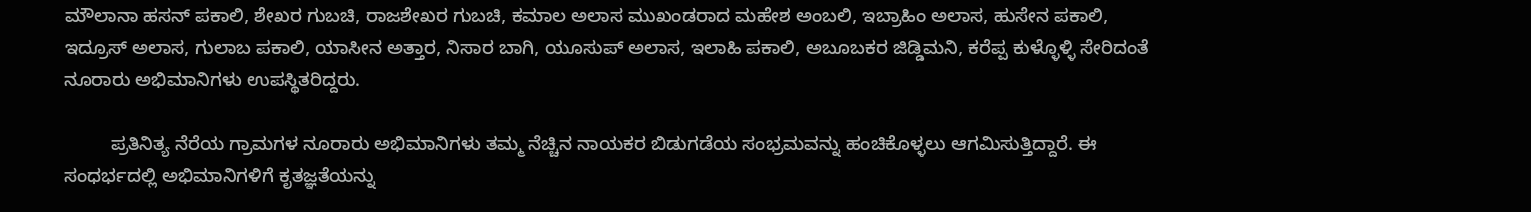ಮೌಲಾನಾ ಹಸನ್ ಪಕಾಲಿ, ಶೇಖರ ಗುಬಚಿ, ರಾಜಶೇಖರ ಗುಬಚಿ, ಕಮಾಲ ಅಲಾಸ ಮುಖಂಡರಾದ ಮಹೇಶ ಅಂಬಲಿ, ಇಬ್ರಾಹಿಂ ಅಲಾಸ, ಹುಸೇನ ಪಕಾಲಿ, ಇದ್ರೂಸ್ ಅಲಾಸ, ಗುಲಾಬ ಪಕಾಲಿ, ಯಾಸೀನ ಅತ್ತಾರ, ನಿಸಾರ ಬಾಗಿ, ಯೂಸುಪ್ ಅಲಾಸ, ಇಲಾಹಿ ಪಕಾಲಿ, ಅಬೂಬಕರ ಜಿಡ್ಡಿಮನಿ, ಕರೆಪ್ಪ ಕುಳ್ಳೊಳ್ಳಿ ಸೇರಿದಂತೆ ನೂರಾರು ಅಭಿಮಾನಿಗಳು ಉಪಸ್ಥಿತರಿದ್ದರು.

         ಪ್ರತಿನಿತ್ಯ ನೆರೆಯ ಗ್ರಾಮಗಳ ನೂರಾರು ಅಭಿಮಾನಿಗಳು ತಮ್ಮ ನೆಚ್ಚಿನ ನಾಯಕರ ಬಿಡುಗಡೆಯ ಸಂಭ್ರಮವನ್ನು ಹಂಚಿಕೊಳ್ಳಲು ಆಗಮಿಸುತ್ತಿದ್ದಾರೆ. ಈ ಸಂಧರ್ಭದಲ್ಲಿ ಅಭಿಮಾನಿಗಳಿಗೆ ಕೃತಜ್ಞತೆಯನ್ನು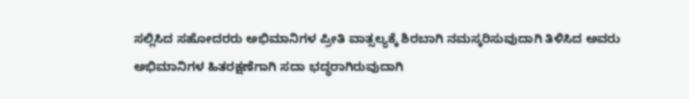ಸಲ್ಲಿಸಿದ ಸಹೋದರರು ಅಭಿಮಾನಿಗಳ ಪ್ರೀತಿ ವಾತ್ಸಲ್ಯಕ್ಕೆ ಶಿರಬಾಗಿ ನಮಸ್ಕರಿಸುವುದಾಗಿ ತಿಳಿಸಿದ ಅವರು ಅಭಿಮಾನಿಗಳ ಹಿತರಕ್ಷಣೆಗಾಗಿ ಸದಾ ಭದ್ಧರಾಗಿರುವುದಾಗಿ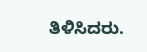ತಿಳಿಸಿದರು.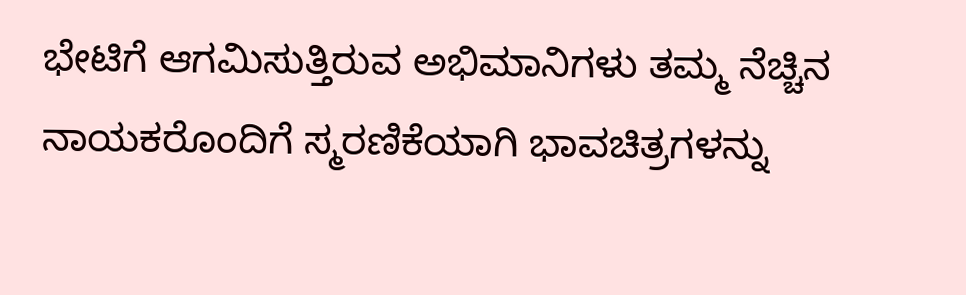ಭೇಟಿಗೆ ಆಗಮಿಸುತ್ತಿರುವ ಅಭಿಮಾನಿಗಳು ತಮ್ಮ ನೆಚ್ಚಿನ ನಾಯಕರೊಂದಿಗೆ ಸ್ಮರಣಿಕೆಯಾಗಿ ಭಾವಚಿತ್ರಗಳನ್ನು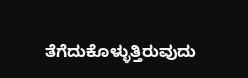ತೆಗೆದುಕೊಳ್ಳುತ್ತಿರುವುದು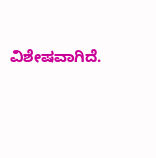ವಿಶೇಷವಾಗಿದೆ.